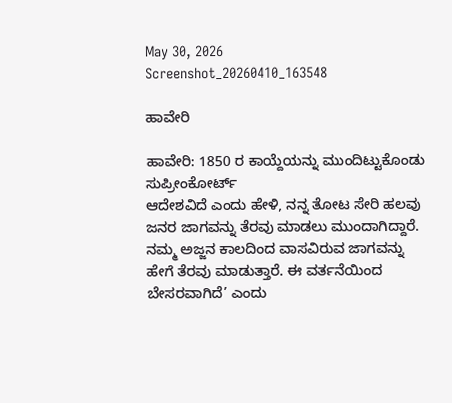May 30, 2026
Screenshot_20260410_163548

ಹಾವೇರಿ

ಹಾವೇರಿ: 1850 ರ ಕಾಯ್ದೆಯನ್ನು ಮುಂದಿಟ್ಟುಕೊಂಡು ಸುಪ್ರೀಂಕೋರ್ಟ್
ಆದೇಶವಿದೆ ಎಂದು ಹೇಳಿ, ನನ್ನ ತೋಟ ಸೇರಿ ಹಲವು ಜನರ ಜಾಗವನ್ನು ತೆರವು ಮಾಡಲು ಮುಂದಾಗಿದ್ದಾರೆ. ನಮ್ಮ ಅಜ್ಜನ ಕಾಲದಿಂದ ವಾಸವಿರುವ ಜಾಗವನ್ನು ಹೇಗೆ ತೆರವು ಮಾಡುತ್ತಾರೆ. ಈ ವರ್ತನೆಯಿಂದ ಬೇಸರವಾಗಿದೆ’ ಎಂದು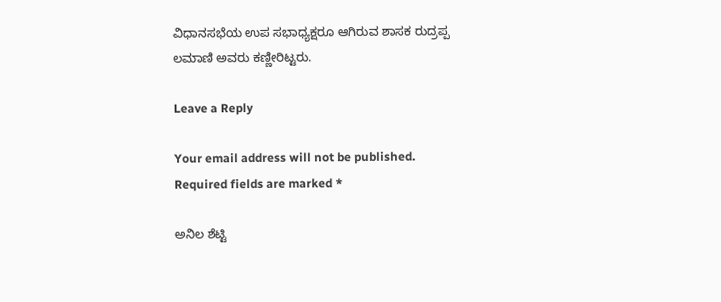ವಿಧಾನಸಭೆಯ ಉಪ ಸಭಾಧ್ಯಕ್ಷರೂ ಆಗಿರುವ ಶಾಸಕ ರುದ್ರಪ್ಪ ಲಮಾಣಿ ಅವರು ಕಣ್ಣೀರಿಟ್ಟರು.

Leave a Reply

Your email address will not be published. Required fields are marked *

ಅನಿಲ ಶೆಟ್ಟಿ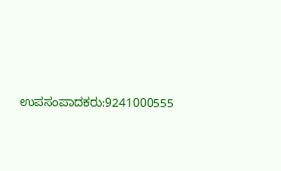ಉಪಸಂಪಾದಕರು:9241000555